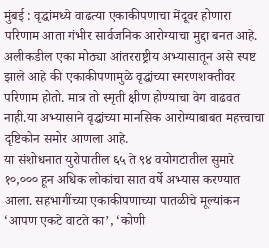मुंबई : वृद्धांमध्ये वाढत्या एकाकीपणाचा मेंदूवर होणारा परिणाम आता गंभीर सार्वजनिक आरोग्याचा मुद्दा बनत आहे. अलीकडील एका मोठ्या आंतरराष्ट्रीय अभ्यासातून असे स्पष्ट झाले आहे की एकाकीपणामुळे वृद्धांच्या स्मरणशक्तीवर परिणाम होतो. मात्र तो स्मृती क्षीण होण्याचा वेग वाढवत नाही.या अभ्यासाने वृद्धांच्या मानसिक आरोग्याबाबत महत्त्वाचा दृष्टिकोन समोर आणला आहे.
या संशोधनात युरोपातील ६५ ते ९४ वयोगटातील सुमारे १०,००० हून अधिक लोकांचा सात वर्षे अभ्यास करण्यात आला. सहभागींच्या एकाकीपणाच्या पातळीचे मूल्यांकन ‘आपण एकटे वाटते का’, ‘कोणी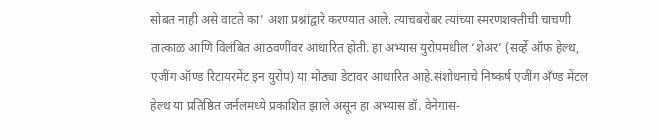सोबत नाही असे वाटते का’ अशा प्रश्नांद्वारे करण्यात आले. त्याचबरोबर त्यांच्या स्मरणशक्तीची चाचणी तात्काळ आणि विलंबित आठवणींवर आधारित होती. हा अभ्यास युरोपमधील ‘शेअर’ (सर्व्हे ऑफ हेल्थ, एजींग ऑण्ड रिटायरमेंट इन युरोप) या मोठ्या डेटावर आधारित आहे.संशोधनाचे निष्कर्ष एजींग अँण्ड मेंटल हेल्थ या प्रतिष्ठित जर्नलमध्ये प्रकाशित झाले असून हा अभ्यास डॉ. वेनेगास-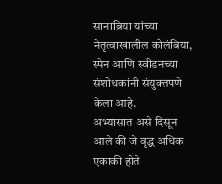सानाब्रिया यांच्या नेतृत्वाखालील कोलंबिया, स्पेन आणि स्वीडनच्या संशोधकांनी संयुक्तपणे केला आहे.
अभ्यासात असे दिसून आले की जे वृद्ध अधिक एकाकी होते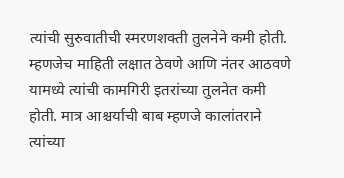त्यांची सुरुवातीची स्मरणशक्ती तुलनेने कमी होती. म्हणजेच माहिती लक्षात ठेवणे आणि नंतर आठवणे यामध्ये त्यांची कामगिरी इतरांच्या तुलनेत कमी होती. मात्र आश्चर्याची बाब म्हणजे कालांतराने त्यांच्या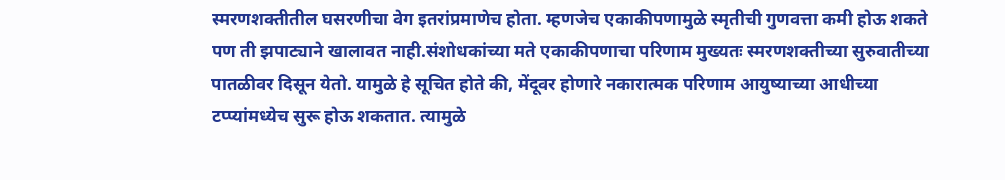स्मरणशक्तीतील घसरणीचा वेग इतरांप्रमाणेच होता. म्हणजेच एकाकीपणामुळे स्मृतीची गुणवत्ता कमी होऊ शकते पण ती झपाट्याने खालावत नाही.संशोधकांच्या मते एकाकीपणाचा परिणाम मुख्यतः स्मरणशक्तीच्या सुरुवातीच्या पातळीवर दिसून येतो. यामुळे हे सूचित होते की, मेंदूवर होणारे नकारात्मक परिणाम आयुष्याच्या आधीच्या टप्प्यांमध्येच सुरू होऊ शकतात. त्यामुळे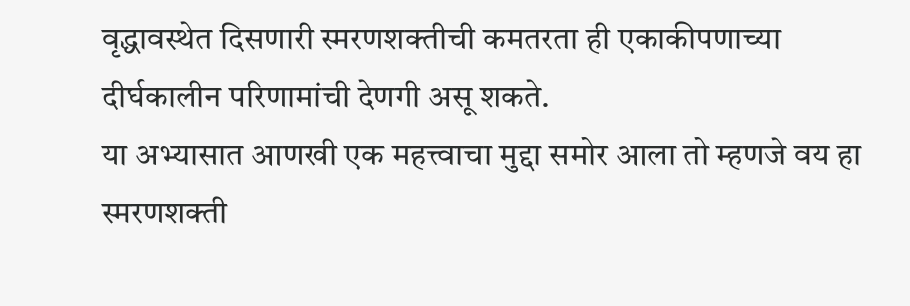वृद्धावस्थेत दिसणारी स्मरणशक्तीची कमतरता ही एकाकीपणाच्या दीर्घकालीन परिणामांची देणगी असू शकते.
या अभ्यासात आणखी एक महत्त्वाचा मुद्दा समोर आला तो म्हणजे वय हा स्मरणशक्ती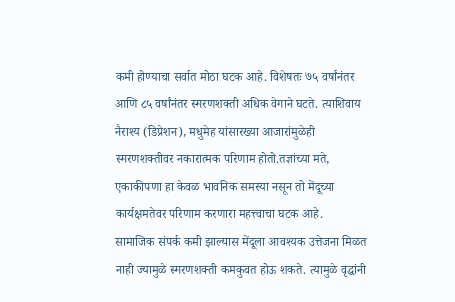कमी होण्याचा सर्वात मोठा घटक आहे. विशेषतः ७५ वर्षांनंतर आणि ८५ वर्षांनंतर स्मरणशक्ती अधिक वेगाने घटते. त्याशिवाय नैराश्य (डिप्रेशन), मधुमेह यांसारख्या आजारांमुळेही स्मरणशक्तीवर नकारात्मक परिणाम होतो.तज्ञांच्या मते, एकाकीपणा हा केवळ भावनिक समस्या नसून तो मेंदूच्या कार्यक्षमतेवर परिणाम करणारा महत्त्वाचा घटक आहे.
सामाजिक संपर्क कमी झाल्यास मेंदूला आवश्यक उत्तेजना मिळत नाही ज्यामुळे स्मरणशक्ती कमकुवत होऊ शकते. त्यामुळे वृद्धांनी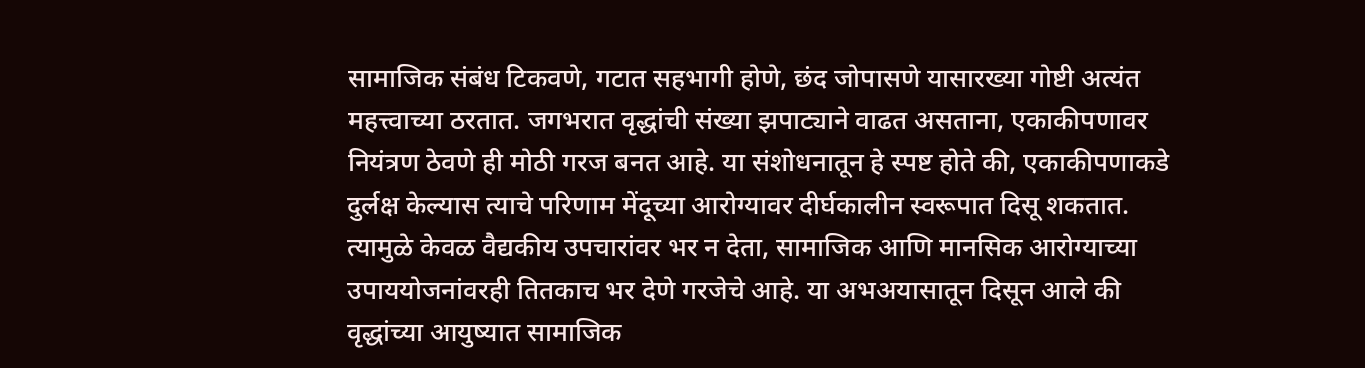सामाजिक संबंध टिकवणे, गटात सहभागी होणे, छंद जोपासणे यासारख्या गोष्टी अत्यंत महत्त्वाच्या ठरतात. जगभरात वृद्धांची संख्या झपाट्याने वाढत असताना, एकाकीपणावर नियंत्रण ठेवणे ही मोठी गरज बनत आहे. या संशोधनातून हे स्पष्ट होते की, एकाकीपणाकडे दुर्लक्ष केल्यास त्याचे परिणाम मेंदूच्या आरोग्यावर दीर्घकालीन स्वरूपात दिसू शकतात.
त्यामुळे केवळ वैद्यकीय उपचारांवर भर न देता, सामाजिक आणि मानसिक आरोग्याच्या उपाययोजनांवरही तितकाच भर देणे गरजेचे आहे. या अभअयासातून दिसून आले की वृद्धांच्या आयुष्यात सामाजिक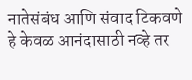नातेसंबंध आणि संवाद टिकवणे हे केवळ आनंदासाठी नव्हे तर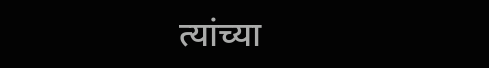त्यांच्या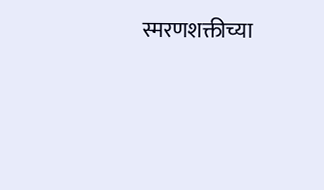स्मरणशक्तीच्या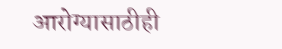आरोग्यासाठीही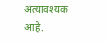अत्यावश्यक आहे.